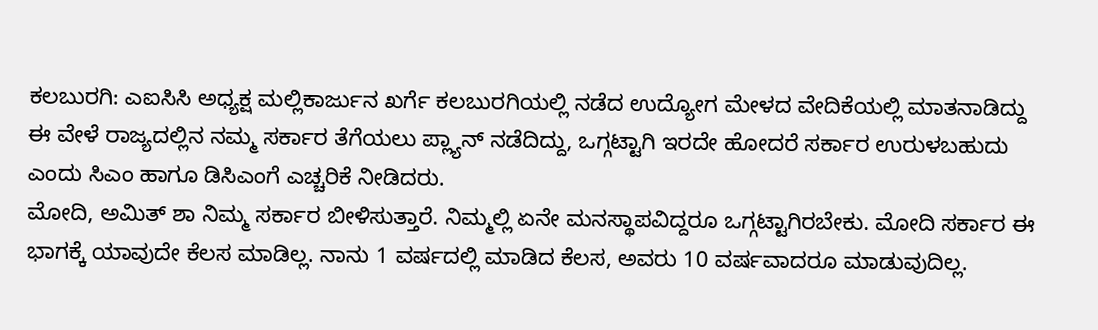ಕಲಬುರಗಿ: ಎಐಸಿಸಿ ಅಧ್ಯಕ್ಷ ಮಲ್ಲಿಕಾರ್ಜುನ ಖರ್ಗೆ ಕಲಬುರಗಿಯಲ್ಲಿ ನಡೆದ ಉದ್ಯೋಗ ಮೇಳದ ವೇದಿಕೆಯಲ್ಲಿ ಮಾತನಾಡಿದ್ದು ಈ ವೇಳೆ ರಾಜ್ಯದಲ್ಲಿನ ನಮ್ಮ ಸರ್ಕಾರ ತೆಗೆಯಲು ಪ್ಲ್ಯಾನ್ ನಡೆದಿದ್ದು, ಒಗ್ಗಟ್ಟಾಗಿ ಇರದೇ ಹೋದರೆ ಸರ್ಕಾರ ಉರುಳಬಹುದು ಎಂದು ಸಿಎಂ ಹಾಗೂ ಡಿಸಿಎಂಗೆ ಎಚ್ಚರಿಕೆ ನೀಡಿದರು.
ಮೋದಿ, ಅಮಿತ್ ಶಾ ನಿಮ್ಮ ಸರ್ಕಾರ ಬೀಳಿಸುತ್ತಾರೆ. ನಿಮ್ಮಲ್ಲಿ ಏನೇ ಮನಸ್ಥಾಪವಿದ್ದರೂ ಒಗ್ಗಟ್ಟಾಗಿರಬೇಕು. ಮೋದಿ ಸರ್ಕಾರ ಈ ಭಾಗಕ್ಕೆ ಯಾವುದೇ ಕೆಲಸ ಮಾಡಿಲ್ಲ. ನಾನು 1 ವರ್ಷದಲ್ಲಿ ಮಾಡಿದ ಕೆಲಸ, ಅವರು 10 ವರ್ಷವಾದರೂ ಮಾಡುವುದಿಲ್ಲ.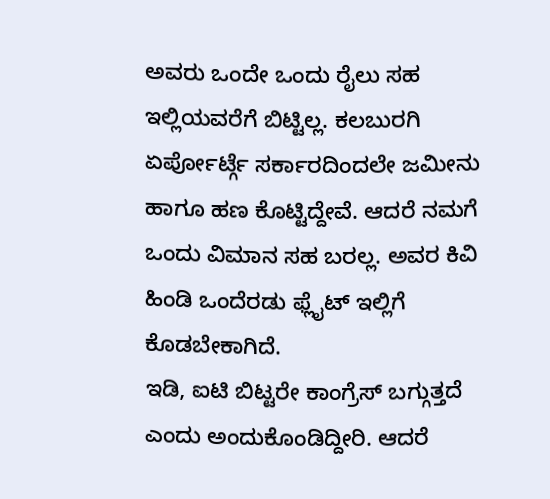ಅವರು ಒಂದೇ ಒಂದು ರೈಲು ಸಹ ಇಲ್ಲಿಯವರೆಗೆ ಬಿಟ್ಟಿಲ್ಲ. ಕಲಬುರಗಿ ಏರ್ಪೋರ್ಟ್ಗೆ ಸರ್ಕಾರದಿಂದಲೇ ಜಮೀನು ಹಾಗೂ ಹಣ ಕೊಟ್ಟಿದ್ದೇವೆ. ಆದರೆ ನಮಗೆ ಒಂದು ವಿಮಾನ ಸಹ ಬರಲ್ಲ. ಅವರ ಕಿವಿ ಹಿಂಡಿ ಒಂದೆರಡು ಫ್ಲೈಟ್ ಇಲ್ಲಿಗೆ ಕೊಡಬೇಕಾಗಿದೆ.
ಇಡಿ, ಐಟಿ ಬಿಟ್ಟರೇ ಕಾಂಗ್ರೆಸ್ ಬಗ್ಗುತ್ತದೆ ಎಂದು ಅಂದುಕೊಂಡಿದ್ದೀರಿ. ಆದರೆ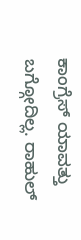ಕಾಂಗ್ರೆಸ್ ಯಾವತ್ತು ಬಗ್ಗೋದಿಲ್ಲ. ರಾಹುಲ್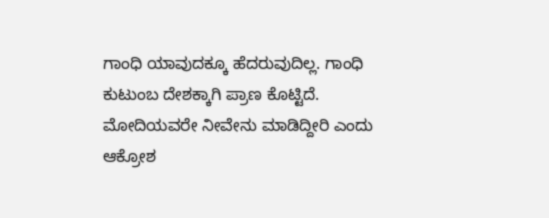ಗಾಂಧಿ ಯಾವುದಕ್ಕೂ ಹೆದರುವುದಿಲ್ಲ. ಗಾಂಧಿ ಕುಟುಂಬ ದೇಶಕ್ಕಾಗಿ ಪ್ರಾಣ ಕೊಟ್ಟಿದೆ. ಮೋದಿಯವರೇ ನೀವೇನು ಮಾಡಿದ್ದೀರಿ ಎಂದು ಆಕ್ರೋಶ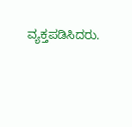ವ್ಯಕ್ತಪಡಿಸಿದರು.